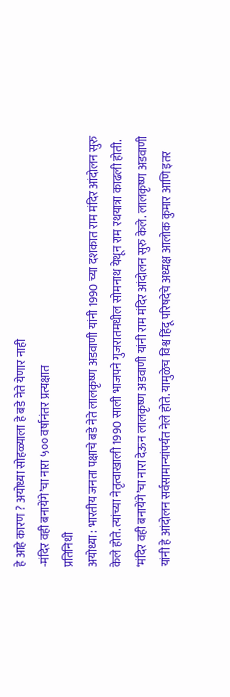हे आहे कारण ? अयोध्या सोहळ्याला हे बडे नेते येणार नाही
-मंदिर वही बनायेंगे’चा नारा ५०० वर्षानंतर प्रत्यक्षात
प्रतिनिधी
अयोध्या : भारतीय जनता पक्षाचे बडे नेते लालकृष्ण अडवाणी यांनी 1990 च्या दशकात राम मंदिर आंदोलन सुरु केले होते. त्यांच्या नेतृत्वाखाली 1990 साली भाजपने गुजरातमधील सोमनाथ येथून राम रथयात्रा काढली होती. ‘मंदिर वही बनायेंगे’चा नारा देऊन लालकृष्ण अडवाणी यांनी राम मंदिर आंदोलन सुरु केले. लालकृष्ण अडवाणी यांनी हे आंदोलन सर्वसामान्यांपर्यंत नेले होते. यामुळेच विश्व हिंदू परिषदेचे अध्यक्ष आलोक कुमार आणि इतर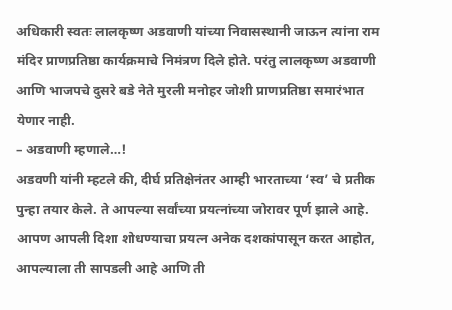अधिकारी स्वतः लालकृष्ण अडवाणी यांच्या निवासस्थानी जाऊन त्यांना राम मंदिर प्राणप्रतिष्ठा कार्यक्रमाचे निमंत्रण दिले होते. परंतु लालकृष्ण अडवाणी आणि भाजपचे दुसरे बडे नेते मुरली मनोहर जोशी प्राणप्रतिष्ठा समारंभात येणार नाही.
– अडवाणी म्हणाले…!
अडवणी यांनी म्हटले की, दीर्घ प्रतिक्षेनंतर आम्ही भारताच्या ‘स्व’ चे प्रतीक पुन्हा तयार केले. ते आपल्या सर्वांच्या प्रयत्नांच्या जोरावर पूर्ण झाले आहे. आपण आपली दिशा शोधण्याचा प्रयत्न अनेक दशकांपासून करत आहोत, आपल्याला ती सापडली आहे आणि ती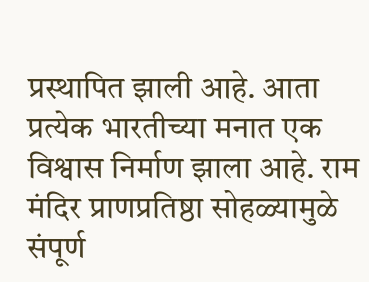प्रस्थापित झाली आहे. आता प्रत्येक भारतीच्या मनात एक विश्वास निर्माण झाला आहे. राम मंदिर प्राणप्रतिष्ठा सोहळ्यामुळे संपूर्ण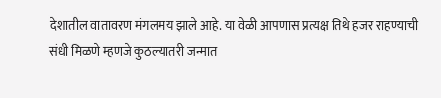देशातील वातावरण मंगलमय झाले आहे. या वेळी आपणास प्रत्यक्ष तिथे हजर राहण्याची संधी मिळणे म्हणजे कुठल्यातरी जन्मात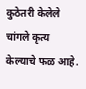कुठेतरी केलेले चांगले कृत्य केल्याचे फळ आहे.